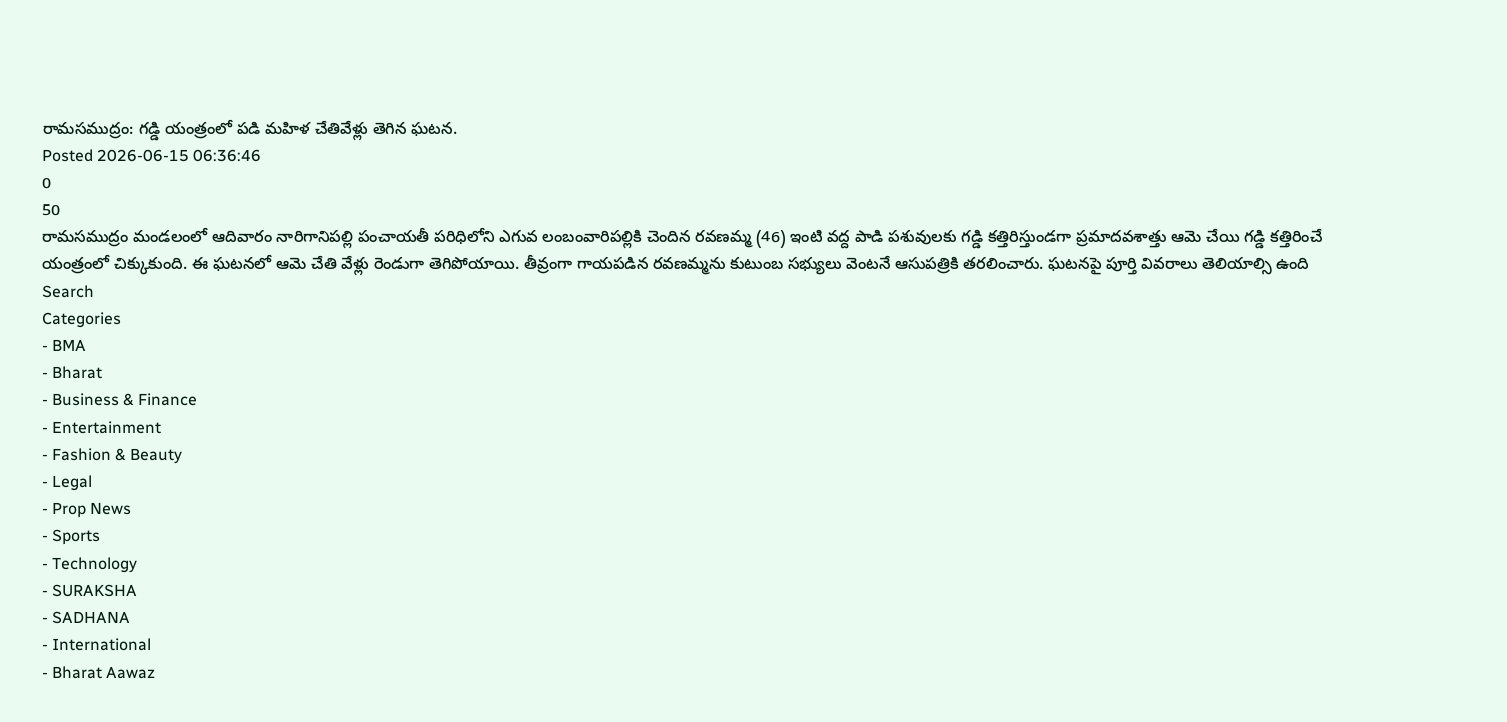రామసముద్రం: గడ్డి యంత్రంలో పడి మహిళ చేతివేళ్లు తెగిన ఘటన.
Posted 2026-06-15 06:36:46
0
50
రామసముద్రం మండలంలో ఆదివారం నారిగానిపల్లి పంచాయతీ పరిధిలోని ఎగువ లంబంవారిపల్లికి చెందిన రవణమ్మ (46) ఇంటి వద్ద పాడి పశువులకు గడ్డి కత్తిరిస్తుండగా ప్రమాదవశాత్తు ఆమె చేయి గడ్డి కత్తిరించే యంత్రంలో చిక్కుకుంది. ఈ ఘటనలో ఆమె చేతి వేళ్లు రెండుగా తెగిపోయాయి. తీవ్రంగా గాయపడిన రవణమ్మను కుటుంబ సభ్యులు వెంటనే ఆసుపత్రికి తరలించారు. ఘటనపై పూర్తి వివరాలు తెలియాల్సి ఉంది
Search
Categories
- BMA
- Bharat
- Business & Finance
- Entertainment
- Fashion & Beauty
- Legal
- Prop News
- Sports
- Technology
- SURAKSHA
- SADHANA
- International
- Bharat Aawaz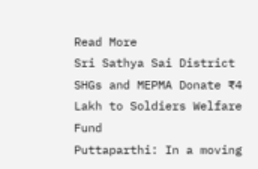Read More
Sri Sathya Sai District SHGs and MEPMA Donate ₹4 Lakh to Soldiers Welfare Fund
Puttaparthi: In a moving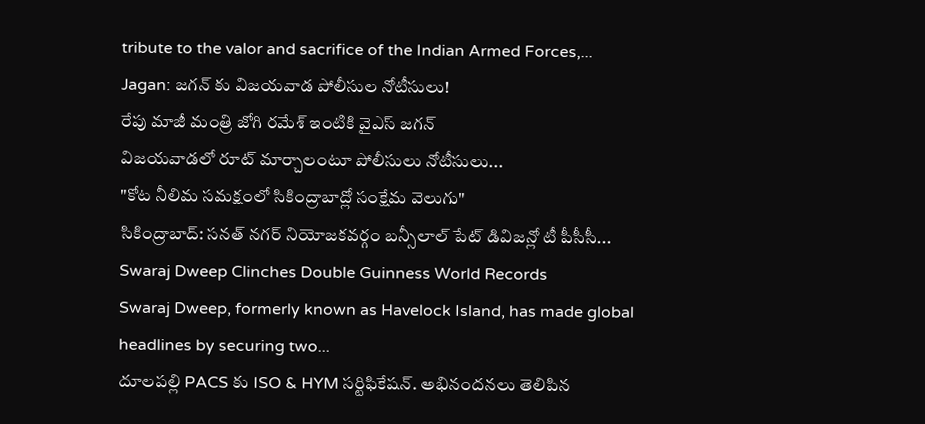tribute to the valor and sacrifice of the Indian Armed Forces,...
Jagan: జగన్ కు విజయవాడ పోలీసుల నోటీసులు!
రేపు మాజీ మంత్రి జోగి రమేశ్ ఇంటికి వైఎస్ జగన్
విజయవాడలో రూట్ మార్చాలంటూ పోలీసులు నోటీసులు...
"కోట నీలిమ సమక్షంలో సికింద్రాబాద్లో సంక్షేమ వెలుగు"
సికింద్రాబాద్: సనత్ నగర్ నియోజకవర్గం బన్సీలాల్ పేట్ డివిజన్లో టీ పీసీసీ...
Swaraj Dweep Clinches Double Guinness World Records
Swaraj Dweep, formerly known as Havelock Island, has made global headlines by securing two...
దూలపల్లి PACS కు ISO & HYM సర్టిఫికేషన్. అభినందనలు తెలిపిన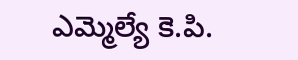ఎమ్మెల్యే కె.పి.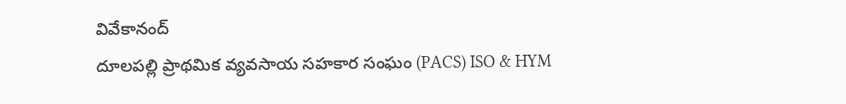వివేకానంద్
దూలపల్లి ప్రాథమిక వ్యవసాయ సహకార సంఘం (PACS) ISO & HYM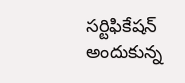సర్టిఫికేషన్ అందుకున్న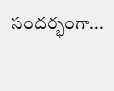సందర్భంగా...